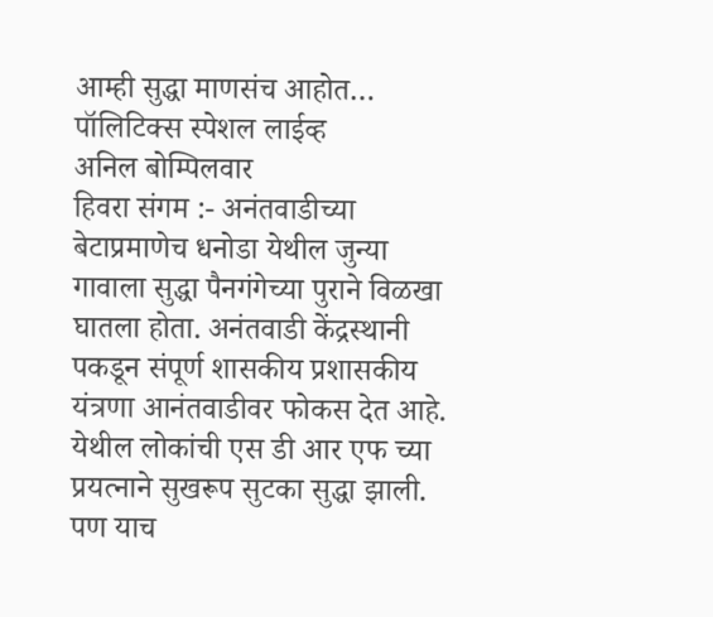आम्ही सुद्धा माणसंच आहोत…
पॉलिटिक्स स्पेशल लाईव्ह
अनिल बोम्पिलवार
हिवरा संगम :- अनंतवाडीच्या बेटाप्रमाणेच धनोडा येथील जुन्या गावाला सुद्धा पैनगंगेच्या पुराने विळखा घातला होता. अनंतवाडी केंद्रस्थानी पकडून संपूर्ण शासकीय प्रशासकीय यंत्रणा आनंतवाडीवर फोकस देत आहे. येथील लोकांची एस डी आर एफ च्या प्रयत्नाने सुखरूप सुटका सुद्धा झाली. पण याच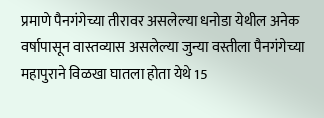प्रमाणे पैनगंगेच्या तीरावर असलेल्या धनोडा येथील अनेक वर्षापासून वास्तव्यास असलेल्या जुन्या वस्तीला पैनगंगेच्या महापुराने विळखा घातला होता येथे 15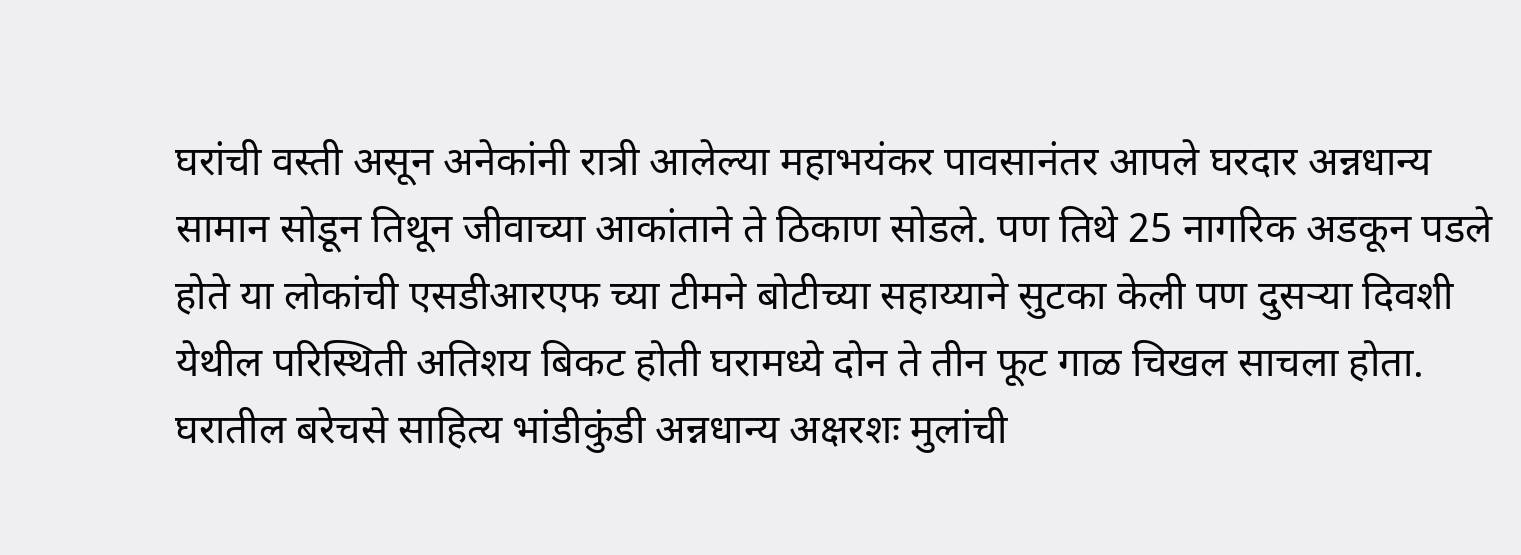घरांची वस्ती असून अनेकांनी रात्री आलेल्या महाभयंकर पावसानंतर आपले घरदार अन्नधान्य सामान सोडून तिथून जीवाच्या आकांताने ते ठिकाण सोडले. पण तिथे 25 नागरिक अडकून पडले होते या लोकांची एसडीआरएफ च्या टीमने बोटीच्या सहाय्याने सुटका केली पण दुसऱ्या दिवशी येथील परिस्थिती अतिशय बिकट होती घरामध्ये दोन ते तीन फूट गाळ चिखल साचला होता. घरातील बरेचसे साहित्य भांडीकुंडी अन्नधान्य अक्षरशः मुलांची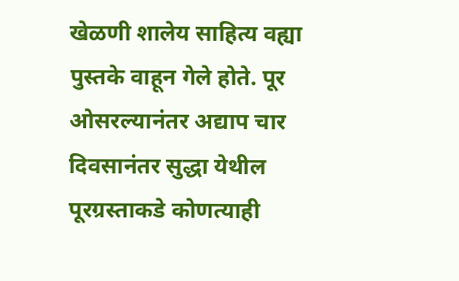खेळणी शालेय साहित्य वह्या पुस्तके वाहून गेले होते. पूर ओसरल्यानंतर अद्याप चार दिवसानंतर सुद्धा येथील पूरग्रस्ताकडे कोणत्याही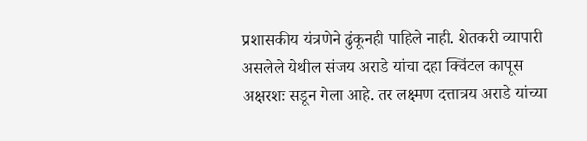प्रशासकीय यंत्रणेने ढुंकूनही पाहिले नाही. शेतकरी व्यापारी असलेले येथील संजय अराडे यांचा दहा क्विंटल कापूस अक्षरशः सडून गेला आहे. तर लक्ष्मण दत्तात्रय अराडे यांच्या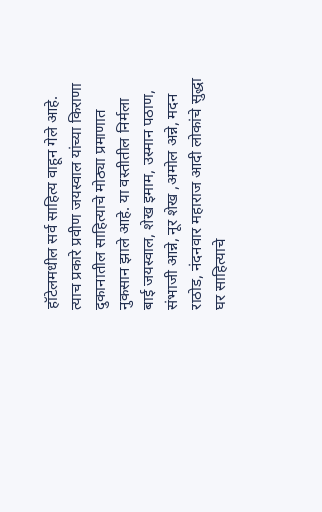हॉटेलमधील सर्व साहित्य वाहून गेले आहे. त्याच प्रकारे प्रवीण जयस्वाल यांच्या किराणा दुकानातील साहित्याचे मोठ्या प्रमाणात नुकसान झाले आहे. या वस्तीतील निर्मला बाई जयस्वाल, शेख इमाम, उस्मान पठाण, संभाजी आन्ने, नूर शेख ,अमोल अन्ने, मदन राठोड, नंदनवार महाराज आदी लोकांचे सुद्धा घर साहित्याचे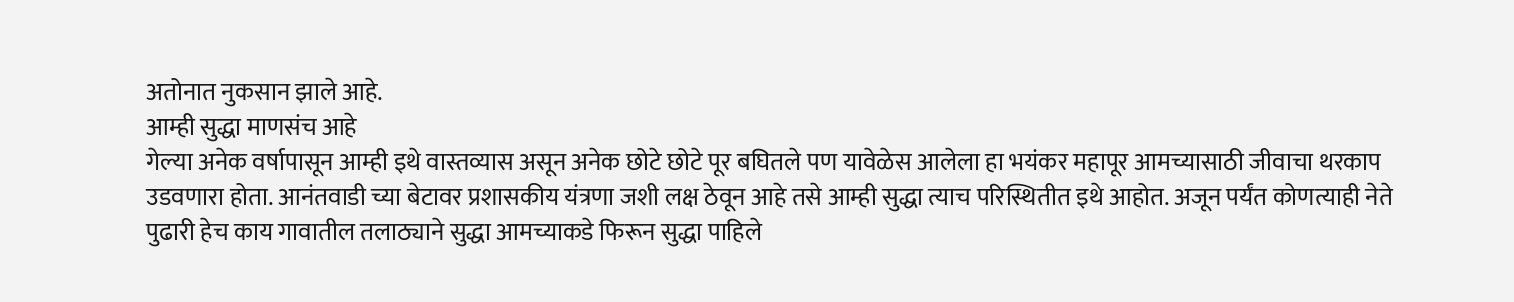अतोनात नुकसान झाले आहे.
आम्ही सुद्धा माणसंच आहे
गेल्या अनेक वर्षापासून आम्ही इथे वास्तव्यास असून अनेक छोटे छोटे पूर बघितले पण यावेळेस आलेला हा भयंकर महापूर आमच्यासाठी जीवाचा थरकाप उडवणारा होता. आनंतवाडी च्या बेटावर प्रशासकीय यंत्रणा जशी लक्ष ठेवून आहे तसे आम्ही सुद्धा त्याच परिस्थितीत इथे आहोत. अजून पर्यंत कोणत्याही नेते पुढारी हेच काय गावातील तलाठ्याने सुद्धा आमच्याकडे फिरून सुद्धा पाहिले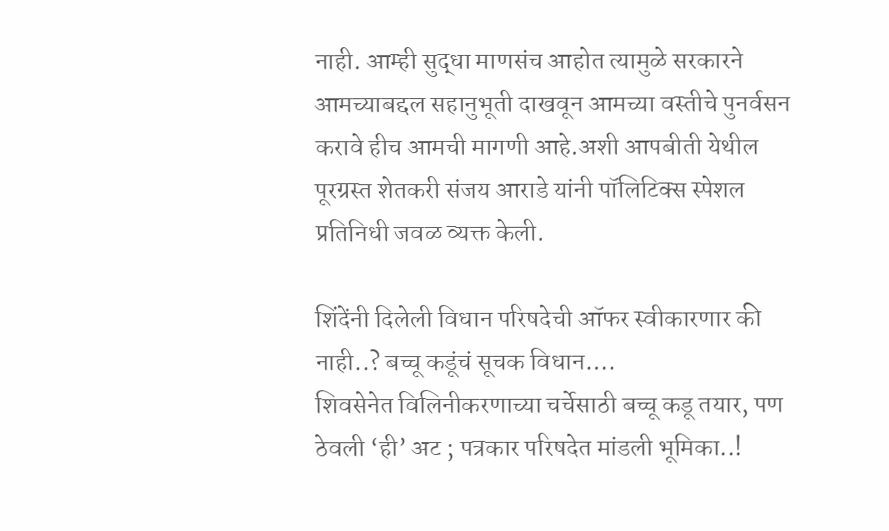नाही. आम्ही सुद्धा माणसंच आहोत त्यामुळे सरकारने आमच्याबद्दल सहानुभूती दाखवून आमच्या वस्तीचे पुनर्वसन करावे हीच आमची मागणी आहे.अशी आपबीती येथील पूरग्रस्त शेतकरी संजय आराडे यांनी पॉलिटिक्स स्पेशल प्रतिनिधी जवळ व्यक्त केली.

शिंदेंनी दिलेली विधान परिषदेची ऑफर स्वीकारणार की नाही..? बच्चू कडूंचं सूचक विधान….
शिवसेनेत विलिनीकरणाच्या चर्चेसाठी बच्चू कडू तयार, पण ठेवली ‘ही’ अट ; पत्रकार परिषदेत मांडली भूमिका..!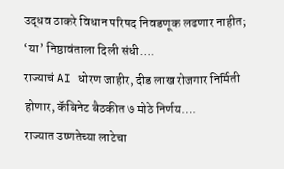उद्धव ठाकरे विधान परिषद निवडणूक लढणार नाहीत; ‘या’ निष्ठावंताला दिली संधी….
राज्याचं AI धोरण जाहीर, दीड लाख रोजगार निर्मिती होणार, कॅबिनेट बैठकीत ७ मोठे निर्णय….
राज्यात उष्णतेच्या लाटेचा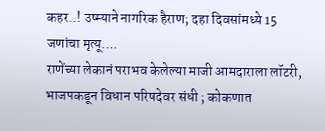कहर..! उष्म्याने नागरिक हैराण; दहा दिवसांमध्ये 15 जणांचा मृत्यू….
राणेंच्या लेकानं पराभव केलेल्या माजी आमदाराला लॉटरी, भाजपकडून विधान परिषदेवर संधी ; कोकणात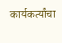कार्यकर्त्यांचा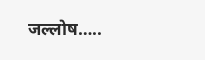जल्लोष…..